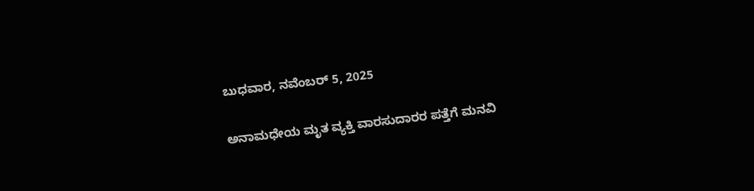ಬುಧವಾರ, ನವೆಂಬರ್ 5, 2025

ಅನಾಮಧೇಯ ಮೃತ ವ್ಯಕ್ತಿ ವಾರಸುದಾರರ ಪತ್ತೆಗೆ ಮನವಿ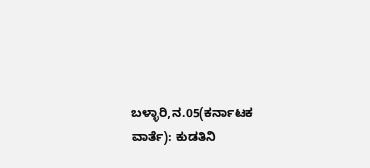ಬಳ್ಳಾರಿ,ನ.05(ಕರ್ನಾಟಕ ವಾರ್ತೆ): ಕುಡತಿನಿ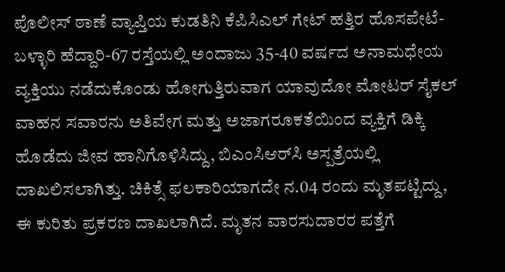ಪೊಲೀಸ್ ಠಾಣೆ ವ್ಯಾಪ್ತಿಯ ಕುಡತಿನಿ ಕೆಪಿಸಿಎಲ್ ಗೇಟ್ ಹತ್ತಿರ ಹೊಸಪೇಟೆ-ಬಳ್ಳಾರಿ ಹೆದ್ದಾರಿ-67 ರಸ್ತೆಯಲ್ಲಿ ಅಂದಾಜು 35-40 ವರ್ಷದ ಅನಾಮಧೇಯ ವ್ಯಕ್ತಿಯು ನಡೆದುಕೊಂಡು ಹೋಗುತ್ತಿರುವಾಗ ಯಾವುದೋ ಮೋಟರ್ ಸೈಕಲ್ ವಾಹನ ಸವಾರನು ಅತಿವೇಗ ಮತ್ತು ಅಜಾಗರೂಕತೆಯಿಂದ ವ್ಯಕ್ತಿಗೆ ಡಿಕ್ಕಿ ಹೊಡೆದು ಜೀವ ಹಾನಿಗೊಳಿಸಿದ್ದು, ಬಿಎಂಸಿಆರ್‌ಸಿ ಅಸ್ಪತ್ರೆಯಲ್ಲಿ ದಾಖಲಿಸಲಾಗಿತ್ತು. ಚಿಕಿತ್ಸೆ ಫಲಕಾರಿಯಾಗದೇ ನ.04 ರಂದು ಮೃತಪಟ್ಟಿದ್ದು, ಈ ಕುರಿತು ಪ್ರಕರಣ ದಾಖಲಾಗಿದೆ. ಮೃತನ ವಾರಸುದಾರರ ಪತ್ತೆಗೆ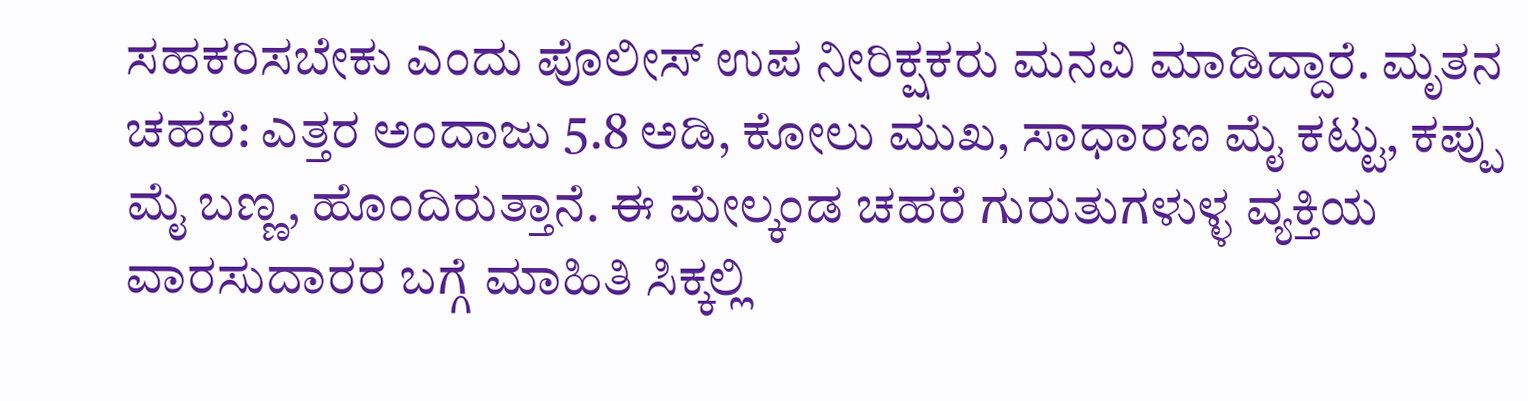ಸಹಕರಿಸಬೇಕು ಎಂದು ಪೊಲೀಸ್ ಉಪ ನೀರಿಕ್ಷಕರು ಮನವಿ ಮಾಡಿದ್ದಾರೆ. ಮೃತನ ಚಹರೆ: ಎತ್ತರ ಅಂದಾಜು 5.8 ಅಡಿ, ಕೋಲು ಮುಖ, ಸಾಧಾರಣ ಮೈ ಕಟ್ಟು, ಕಪ್ಪು ಮೈ ಬಣ್ಣ, ಹೊಂದಿರುತ್ತಾನೆ. ಈ ಮೇಲ್ಕಂಡ ಚಹರೆ ಗುರುತುಗಳುಳ್ಳ ವ್ಯಕ್ತಿಯ ವಾರಸುದಾರರ ಬಗ್ಗೆ ಮಾಹಿತಿ ಸಿಕ್ಕಲ್ಲಿ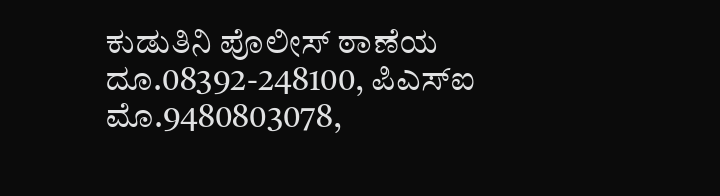ಕುಡುತಿನಿ ಪೊಲೀಸ್ ಠಾಣೆಯ ದೂ.08392-248100, ಪಿಎಸ್‌ಐ ಮೊ.9480803078,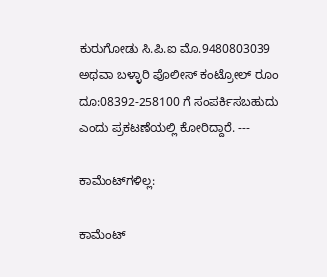ಕುರುಗೋಡು ಸಿ.ಪಿ.ಐ ಮೊ.9480803039 ಅಥವಾ ಬಳ್ಳಾರಿ ಪೊಲೀಸ್ ಕಂಟ್ರೋಲ್ ರೂಂ ದೂ:08392-258100 ಗೆ ಸಂಪರ್ಕಿಸಬಹುದು ಎಂದು ಪ್ರಕಟಣೆಯಲ್ಲಿ ಕೋರಿದ್ದಾರೆ. ---

ಕಾಮೆಂಟ್‌ಗಳಿಲ್ಲ:

ಕಾಮೆಂಟ್‌‌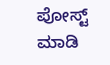ಪೋಸ್ಟ್‌ ಮಾಡಿ